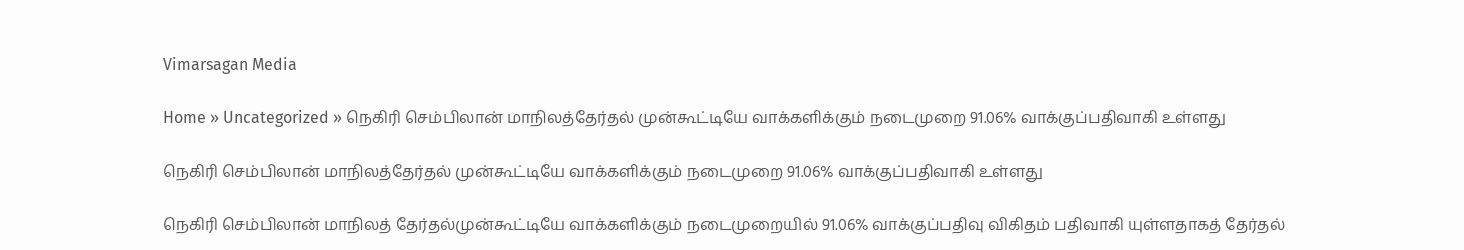Vimarsagan Media

Home » Uncategorized » நெகிரி செம்பிலான் மாநிலத்தேர்தல் முன்கூட்டியே வாக்களிக்கும் நடைமுறை 91.06% வாக்குப்பதிவாகி உள்ளது

நெகிரி செம்பிலான் மாநிலத்தேர்தல் முன்கூட்டியே வாக்களிக்கும் நடைமுறை 91.06% வாக்குப்பதிவாகி உள்ளது

நெகிரி செம்பிலான் மாநிலத் தேர்தல்முன்கூட்டியே வாக்களிக்கும் நடைமுறையில் 91.06% வாக்குப்பதிவு விகிதம் பதிவாகி யுள்ளதாகத் தேர்தல்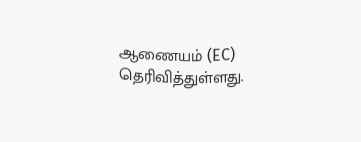ஆணையம் (EC) தெரிவித்துள்ளது.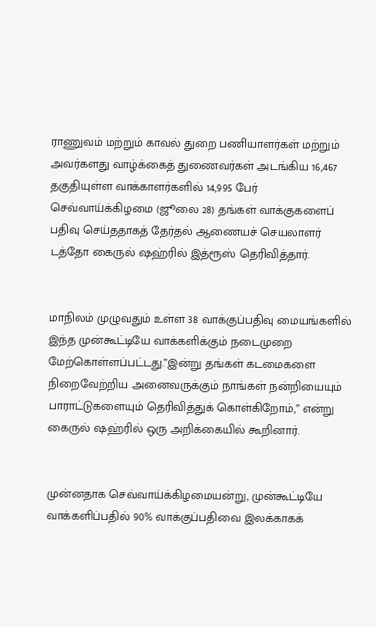ராணுவம் மற்றும் காவல் துறை பணியாளர்கள் மற்றும் அவர்களது வாழ்க்கைத் துணைவர்கள் அடங்கிய 16,467 தகுதியுள்ள வாக்காளர்களில் 14,995 பேர் செவ்வாய்க்கிழமை (ஜூலை 28) தங்கள் வாக்குகளைப் பதிவு செய்ததாகத் தேர்தல் ஆணையச் செயலாளர் டத்தோ கைருல் ஷஹ்ரில் இத்ரூஸ் தெரிவித்தார்.


மாநிலம் முழுவதும் உள்ள 38 வாக்குப்பதிவு மையங்களில் இந்த முன்கூட்டியே வாக்களிக்கும் நடைமுறை மேற்கொள்ளப்பட்டது.”இன்று தங்கள் கடமைகளை நிறைவேற்றிய அனைவருக்கும் நாங்கள் நன்றியையும் பாராட்டுகளையும் தெரிவித்துக் கொள்கிறோம்,” என்று கைருல் ஷஹ்ரில் ஒரு அறிக்கையில் கூறினார்.


முன்னதாக செவ்வாய்க்கிழமையன்று, முன்கூட்டியே வாக்களிப்பதில் 90% வாக்குப்பதிவை இலக்காகக்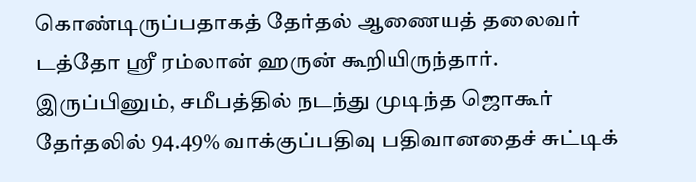கொண்டிருப்பதாகத் தேர்தல் ஆணையத் தலைவர் டத்தோ ஸ்ரீ ரம்லான் ஹருன் கூறியிருந்தார். இருப்பினும், சமீபத்தில் நடந்து முடிந்த ஜொகூர் தேர்தலில் 94.49% வாக்குப்பதிவு பதிவானதைச் சுட்டிக்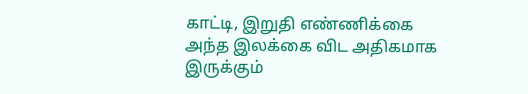காட்டி, இறுதி எண்ணிக்கை அந்த இலக்கை விட அதிகமாக இருக்கும்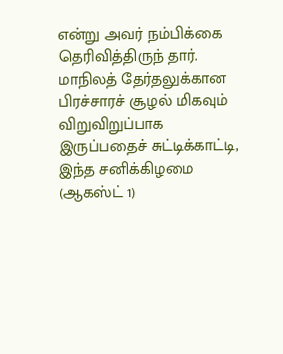என்று அவர் நம்பிக்கை தெரிவித்திருந் தார்.
மாநிலத் தேர்தலுக்கான பிரச்சாரச் சூழல் மிகவும் விறுவிறுப்பாக இருப்பதைச் சுட்டிக்காட்டி, இந்த சனிக்கிழமை (ஆகஸ்ட் 1)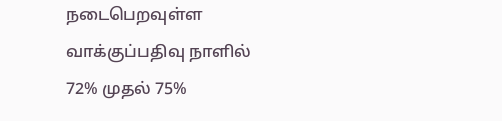நடைபெறவுள்ள வாக்குப்பதிவு நாளில் 72% முதல் 75%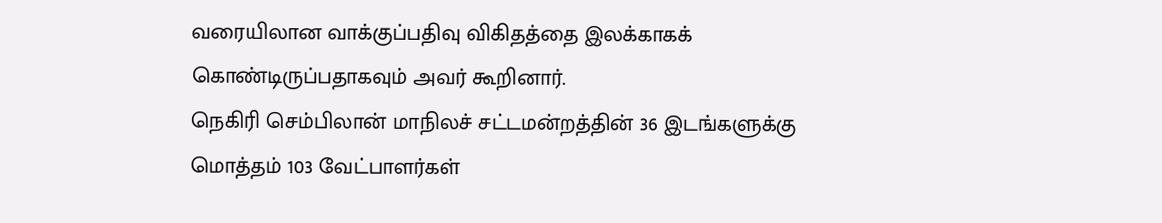வரையிலான வாக்குப்பதிவு விகிதத்தை இலக்காகக் கொண்டிருப்பதாகவும் அவர் கூறினார்.
நெகிரி செம்பிலான் மாநிலச் சட்டமன்றத்தின் 36 இடங்களுக்கு மொத்தம் 103 வேட்பாளர்கள்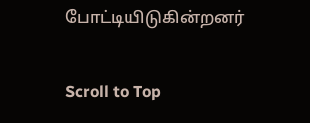போட்டியிடுகின்றனர்

Scroll to Top